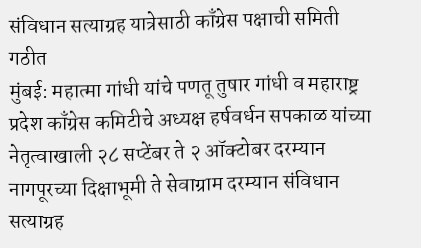संविधान सत्याग्रह यात्रेसाठी काँग्रेस पक्षाची समिती गठीत
मुंबई: महात्मा गांधी यांचे पणतू तुषार गांधी व महाराष्ट्र प्रदेश काँग्रेस कमिटीचे अध्यक्ष हर्षवर्धन सपकाळ यांच्या नेतृत्वाखाली २८ सप्टेंबर ते २ ऑक्टोबर दरम्यान नागपूरच्या दिक्षाभूमी ते सेवाग्राम दरम्यान संविधान सत्याग्रह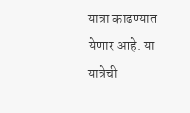यात्रा काढण्यात येणार आहे. या यात्रेची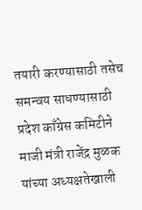तयारी करण्यासाठी तसेच समन्वय साधण्यासाठी प्रदेश काँग्रेस कमिटीने माजी मंत्री राजेंद्र मुळक यांच्या अध्यक्षतेखाली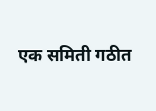एक समिती गठीत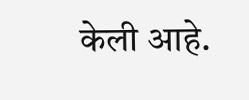केली आहे.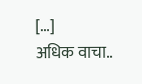[…]
अधिक वाचा..